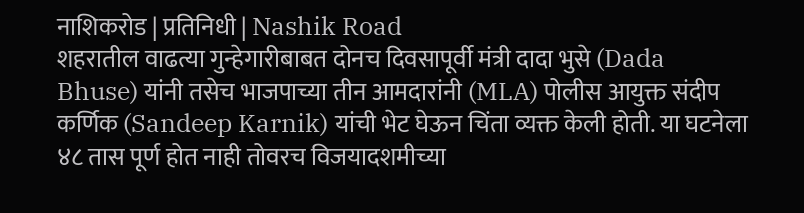नाशिकरोड | प्रतिनिधी | Nashik Road
शहरातील वाढत्या गुन्हेगारीबाबत दोनच दिवसापूर्वी मंत्री दादा भुसे (Dada Bhuse) यांनी तसेच भाजपाच्या तीन आमदारांनी (MLA) पोलीस आयुक्त संदीप कर्णिक (Sandeep Karnik) यांची भेट घेऊन चिंता व्यक्त केली होती. या घटनेला ४८ तास पूर्ण होत नाही तोवरच विजयादशमीच्या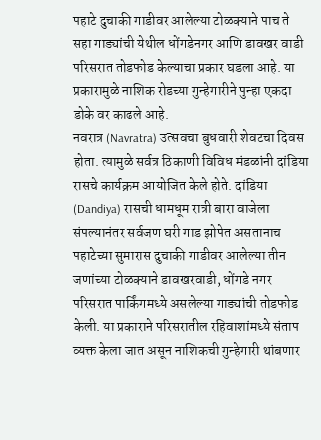पहाटे दुचाकी गाडीवर आलेल्या टोळक्याने पाच ते सहा गाड्यांची येथील धोंगडेनगर आणि डावखर वाडी परिसरात तोडफोड केल्याचा प्रकार घडला आहे. या प्रकारामुळे नाशिक रोडच्या गुन्हेगारीने पुन्हा एकदा डोके वर काढले आहे.
नवरात्र (Navratra) उत्सवचा बुधवारी शेवटचा दिवस होता. त्यामुळे सर्वत्र ठिकाणी विविध मंडळांनी दांडिया रासचे कार्यक्रम आयोजित केले होते. दांडिया (Dandiya) रासची धामधूम रात्री बारा वाजेला संपल्यानंतर सर्वजण घरी गाड झोपेत असतानाच पहाटेच्या सुमारास दुचाकी गाडीवर आलेल्या तीन जणांच्या टोळक्याने डावखरवाडी, धोंगडे नगर परिसरात पार्किंगमध्ये असलेल्या गाड्यांची तोडफोड केली. या प्रकाराने परिसरातील रहिवाशांमध्ये संताप व्यक्त केला जात असून नाशिकची गुन्हेगारी थांबणार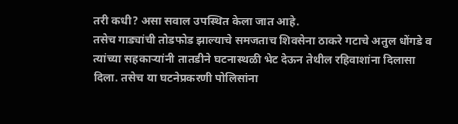तरी कधी? असा सवाल उपस्थित केला जात आहे.
तसेच गाड्यांची तोडफोड झाल्याचे समजताच शिवसेना ठाकरे गटाचे अतुल धोंगडे व त्यांच्या सहकाऱ्यांनी तातडीने घटनास्थळी भेट देऊन तेथील रहिवाशांना दिलासा दिला. तसेच या घटनेप्रकरणी पोलिसांना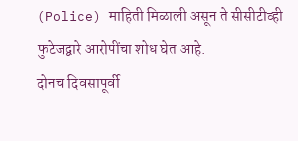(Police) माहिती मिळाली असून ते सीसीटीव्ही फुटेजद्वारे आरोपींचा शोध घेत आहे.
दोनच दिवसापूर्वी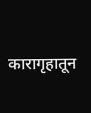कारागृहातून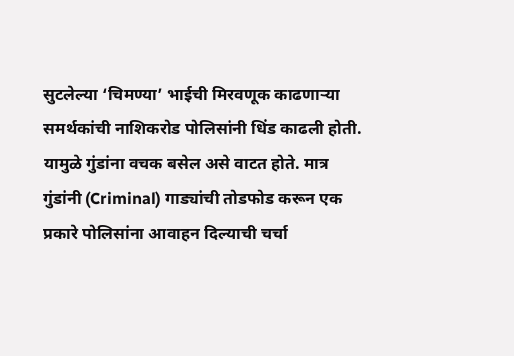सुटलेल्या ‘चिमण्या’ भाईची मिरवणूक काढणाऱ्या समर्थकांची नाशिकरोड पोलिसांनी धिंड काढली होती. यामुळे गुंडांना वचक बसेल असे वाटत होते. मात्र गुंडांनी (Criminal) गाड्यांची तोडफोड करून एक प्रकारे पोलिसांना आवाहन दिल्याची चर्चा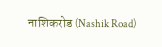नाशिकरोड (Nashik Road)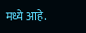मध्ये आहे.